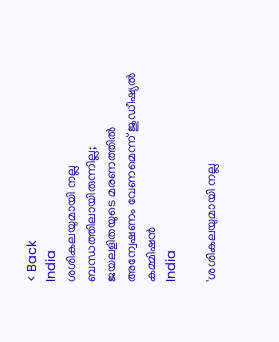< Back
India
ശശികലയുമായി നല്ല ബന്ധത്തിലായിരുന്നില്ല; ജയലളിതയുടെ മരണത്തിൽ അന്വേഷണം വേണമെന്ന് ജുഡീഷ്യൽ കമ്മിഷൻ
India

'ശശികലയുമായി നല്ല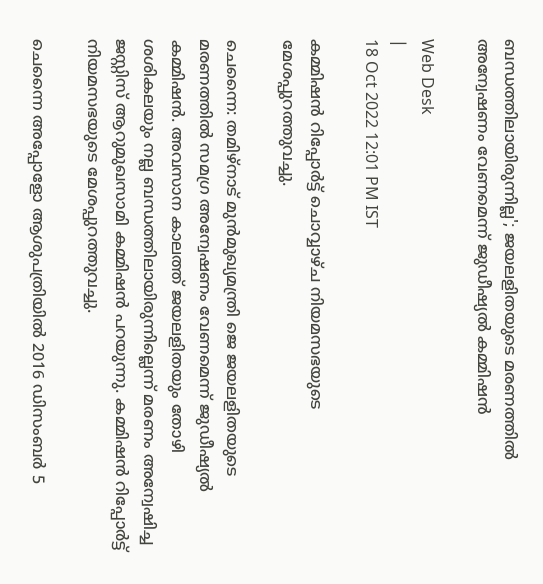ബന്ധത്തിലായിരുന്നില്ല'; ജയലളിതയുടെ മരണത്തിൽ അന്വേഷണം വേണമെന്ന് ജുഡീഷ്യൽ കമ്മിഷൻ

Web Desk
|
18 Oct 2022 12:01 PM IST

കമ്മിഷൻ റിപ്പോർട്ട് ചൊവ്വാഴ്ച നിയമസഭയുടെ മേശപ്പുറത്തുവച്ചു.

ചെന്നൈ: തമിഴ്‌നാട് മുൻമുഖ്യമന്ത്രി ജെ ജയലളിതയുടെ മരണത്തിൽ സമഗ്ര അന്വേഷണം വേണമെന്ന് ജുഡീഷ്യൽ കമ്മിഷൻ. അവസാന കാലത്ത് ജയലളിതയും തോഴി ശശികലയും നല്ല ബന്ധത്തിലായിരുന്നില്ലെന്ന് മരണം അന്വേഷിച്ച ജസ്റ്റിസ് ആറുമുഖസാമി കമ്മിഷൻ പറയുന്നു. കമ്മിഷൻ റിപ്പോർട്ട് നിയമസഭയുടെ മേശപ്പുറത്തുവച്ചു.

ചെന്നൈ അപ്പോളോ ആശുപത്രിയിൽ 2016 ഡിസംബർ 5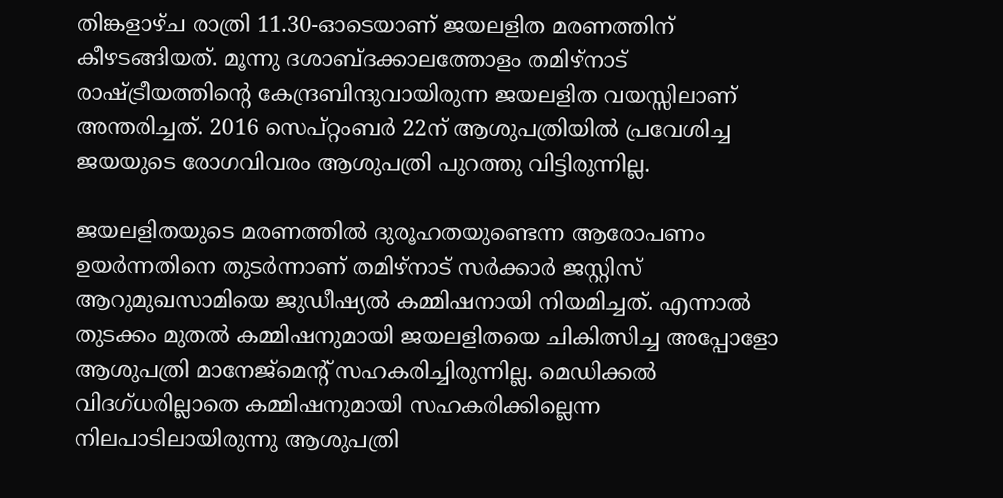തിങ്കളാഴ്ച രാത്രി 11.30-ഓടെയാണ് ജയലളിത മരണത്തിന് കീഴടങ്ങിയത്. മൂന്നു ദശാബ്ദക്കാലത്തോളം തമിഴ്‌നാട് രാഷ്ട്രീയത്തിന്റെ കേന്ദ്രബിന്ദുവായിരുന്ന ജയലളിത വയസ്സിലാണ് അന്തരിച്ചത്. 2016 സെപ്റ്റംബർ 22ന് ആശുപത്രിയിൽ പ്രവേശിച്ച ജയയുടെ രോഗവിവരം ആശുപത്രി പുറത്തു വിട്ടിരുന്നില്ല.

ജയലളിതയുടെ മരണത്തിൽ ദുരൂഹതയുണ്ടെന്ന ആരോപണം ഉയർന്നതിനെ തുടർന്നാണ് തമിഴ്‌നാട് സർക്കാർ ജസ്റ്റിസ് ആറുമുഖസാമിയെ ജുഡീഷ്യൽ കമ്മിഷനായി നിയമിച്ചത്. എന്നാൽ തുടക്കം മുതൽ കമ്മിഷനുമായി ജയലളിതയെ ചികിത്സിച്ച അപ്പോളോ ആശുപത്രി മാനേജ്‌മെന്റ് സഹകരിച്ചിരുന്നില്ല. മെഡിക്കൽ വിദഗ്ധരില്ലാതെ കമ്മിഷനുമായി സഹകരിക്കില്ലെന്ന നിലപാടിലായിരുന്നു ആശുപത്രി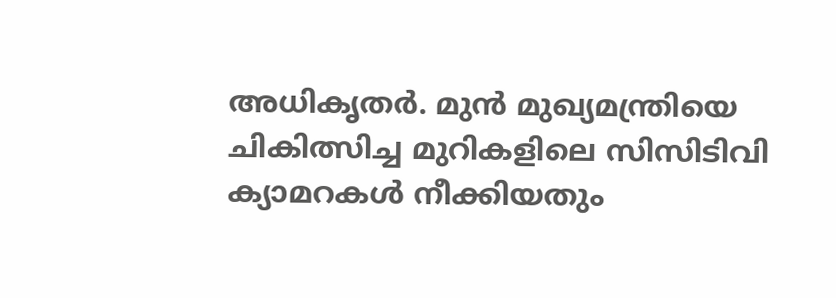അധികൃതർ. മുൻ മുഖ്യമന്ത്രിയെ ചികിത്സിച്ച മുറികളിലെ സിസിടിവി ക്യാമറകൾ നീക്കിയതും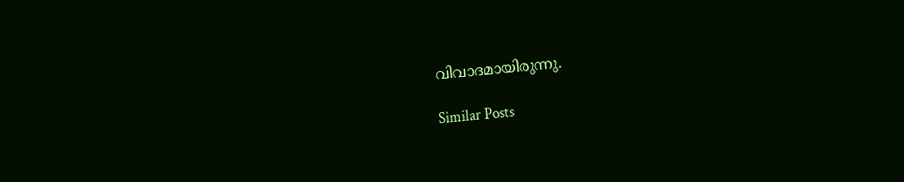വിവാദമായിരുന്നു.

Similar Posts